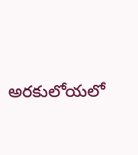అరకులోయలో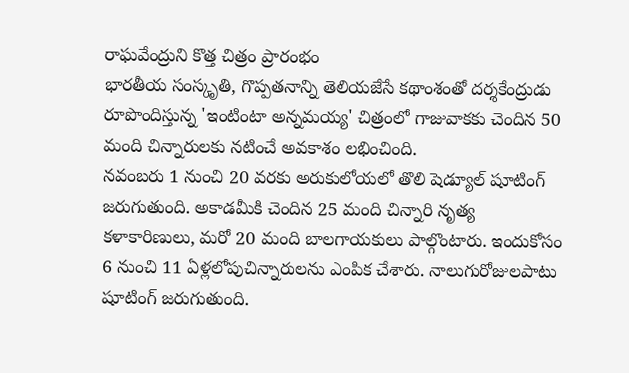రాఘవేంద్రుని కొత్త చిత్రం ప్రారంభం
భారతీయ సంస్కృతి, గొప్పతనాన్ని తెలియజేసే కథాంశంతో దర్శకేంద్రుడు రూపొందిస్తున్న 'ఇంటింటా అన్నమయ్య' చిత్రంలో గాజువాకకు చెందిన 50 మంది చిన్నారులకు నటించే అవకాశం లభించింది.
నవంబరు 1 నుంచి 20 వరకు అరుకులోయలో తొలి షెడ్యూల్ షూటింగ్ జరుగుతుంది. అకాడమీకి చెందిన 25 మంది చిన్నారి నృత్య కళాకారిణులు, మరో 20 మంది బాలగాయకులు పాల్గొంటారు. ఇందుకోసం 6 నుంచి 11 ఏళ్లలోపుచిన్నారులను ఎంపిక చేశారు. నాలుగురోజులపాటు షూటింగ్ జరుగుతుంది.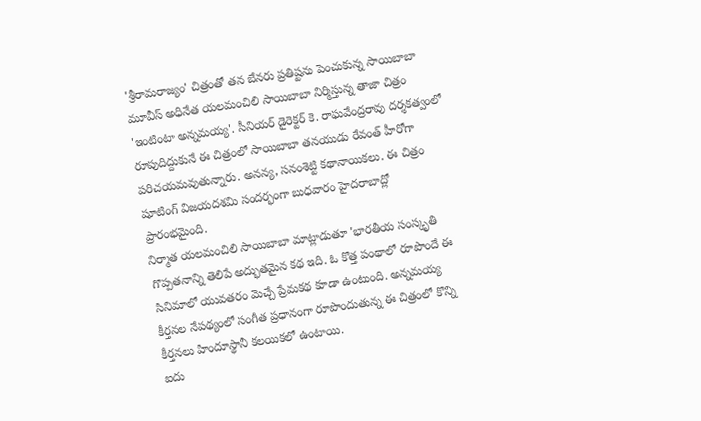'శ్రీరామరాజ్యం' చిత్రంతో తన బేనరు ప్రతిష్టను పెంచుకున్న సాయిబాబా మూవీస్ అధినేత యలమంచిలి సాయిబాబా నిర్మిస్తున్న తాజా చిత్రం 'ఇంటింటా అన్నమయ్య'. సీనియర్ డైరెక్టర్ కె. రాఘవేంద్రరావు దర్శకత్వంలో రూపుదిద్దుకునే ఈ చిత్రంలో సాయిబాబా తనయుడు రేవంత్ హీరోగా పరిచయమవుతున్నారు. అనన్య, సనంశెట్టి కథానాయికలు. ఈ చిత్రం షూటింగ్ విజయదశమి సందర్భంగా బుధవారం హైదరాబాద్లో ప్రారంభమైంది.
నిర్మాత యలమంచిలి సాయిబాబా మాట్లాడుతూ 'భారతీయ సంస్కృతి గొప్పతనాన్ని తెలిపే అద్భుతమైన కథ ఇది. ఓ కొత్త పంథాలో రూపొందే ఈ సినిమాలో యువతరం మెచ్చే ప్రేమకథ కూడా ఉంటుంది. అన్నమయ్య కీర్తనల నేపథ్యంలో సంగీత ప్రధానంగా రూపొందుతున్న ఈ చిత్రంలో కొన్ని కీర్తనలు హిందూస్థానీ కలయికలో ఉంటాయి.
ఐదు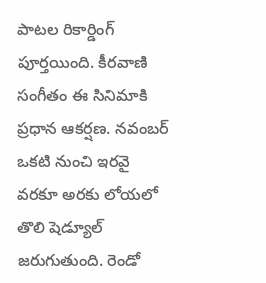పాటల రికార్డింగ్ పూర్తయింది. కీరవాణి సంగీతం ఈ సినిమాకి ప్రధాన ఆకర్షణ. నవంబర్ ఒకటి నుంచి ఇరవై వరకూ అరకు లోయలో తొలి షెడ్యూల్ జరుగుతుంది. రెండో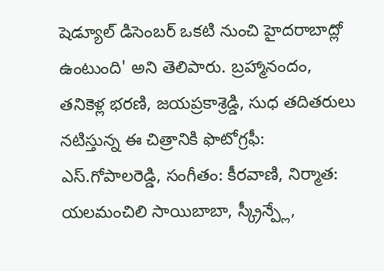షెడ్యూల్ డిసెంబర్ ఒకటి నుంచి హైదరాబాద్లో ఉంటుంది' అని తెలిపారు. బ్రహ్మానందం, తనికెళ్ల భరణి, జయప్రకాశ్రెడ్డి, సుధ తదితరులు నటిస్తున్న ఈ చిత్రానికి ఫొటోగ్రఫీ: ఎస్.గోపాలరెడ్డి, సంగీతం: కీరవాణి, నిర్మాత: యలమంచిలి సాయిబాబా, స్క్రీన్ప్లే,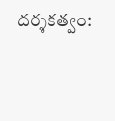దర్శకత్వం: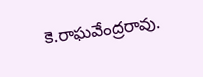కె.రాఘవేంద్రరావు.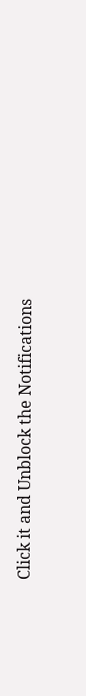Click it and Unblock the Notifications